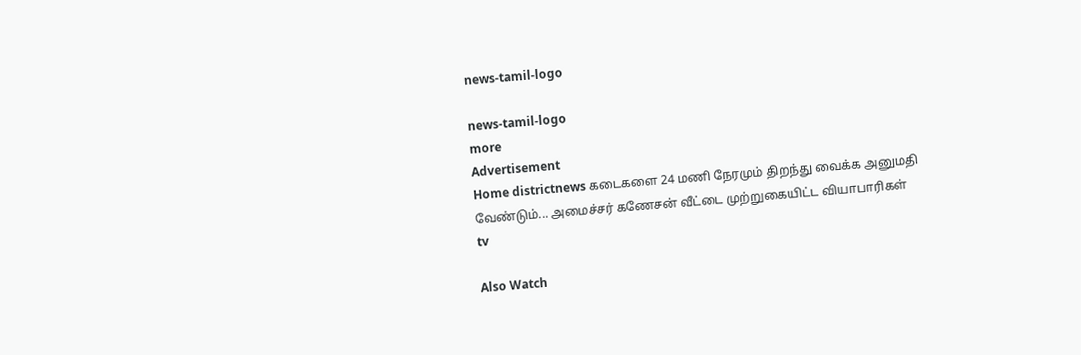news-tamil-logo

news-tamil-logo
more
Advertisement
Home districtnews கடைகளை 24 மணி நேரமும் திறந்து வைக்க அனுமதி வேண்டும்... அமைச்சர் கணேசன் வீட்டை முற்றுகையிட்ட வியாபாரிகள்
tv

Also Watch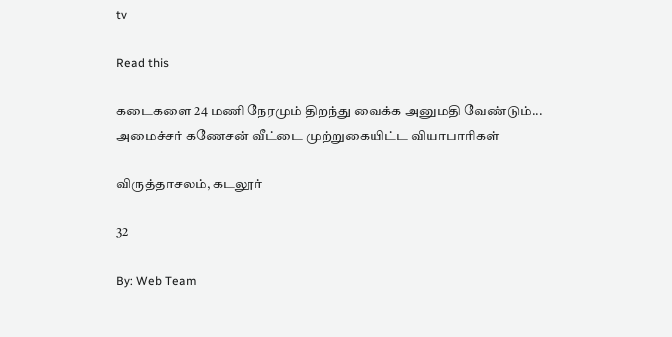tv

Read this

கடைகளை 24 மணி நேரமும் திறந்து வைக்க அனுமதி வேண்டும்... அமைச்சர் கணேசன் வீட்டை முற்றுகையிட்ட வியாபாரிகள்

விருத்தாசலம், கடலூர்

32

By: Web Team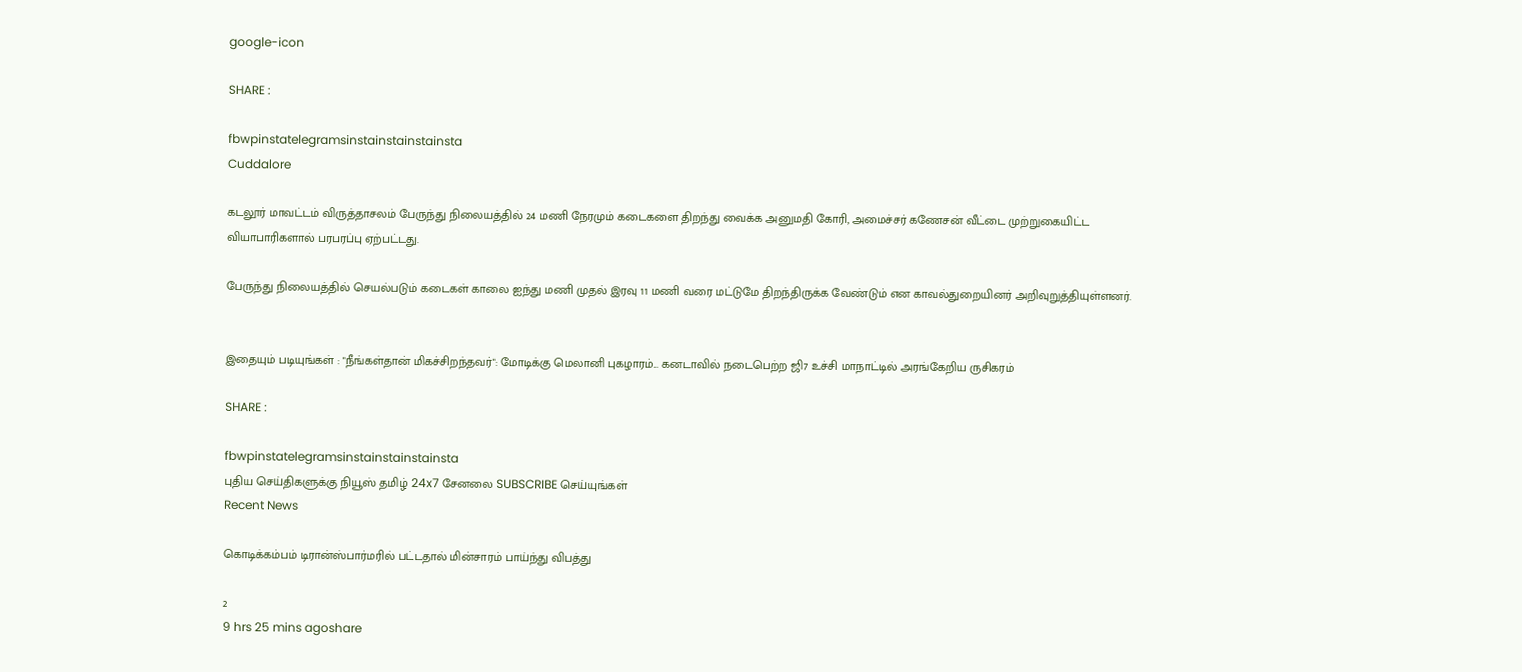google-icon

SHARE :

fbwpinstatelegramsinstainstainstainsta
Cuddalore

கடலூர் மாவட்டம் விருத்தாசலம் பேருந்து நிலையத்தில் 24 மணி நேரமும் கடைகளை திறந்து வைக்க அனுமதி கோரி, அமைச்சர் கணேசன் வீட்டை முற்றுகையிட்ட வியாபாரிகளால் பரபரப்பு ஏற்பட்டது.

பேருந்து நிலையத்தில் செயல்படும் கடைகள் காலை ஐந்து மணி முதல் இரவு 11 மணி வரை மட்டுமே திறந்திருக்க வேண்டும் என காவல்துறையினர் அறிவுறுத்தியுள்ளனர்.


இதையும் படியுங்கள் : "நீங்கள்தான் மிகச்சிறந்தவர்": மோடிக்கு மெலானி புகழாரம்... கனடாவில் நடைபெற்ற ஜி7 உச்சி மாநாட்டில் அரங்கேறிய ருசிகரம்

SHARE :

fbwpinstatelegramsinstainstainstainsta
புதிய செய்திகளுக்கு நியூஸ் தமிழ் 24x7 சேனலை SUBSCRIBE செய்யுங்கள்
Recent News

கொடிக்கம்பம் டிரான்ஸ்பார்மரில் பட்டதால் மின்சாரம் பாய்ந்து விபத்து

2
9 hrs 25 mins agoshare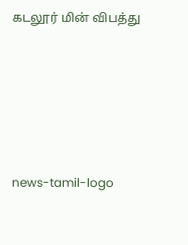கடலூர் மின் விபத்து








news-tamil-logo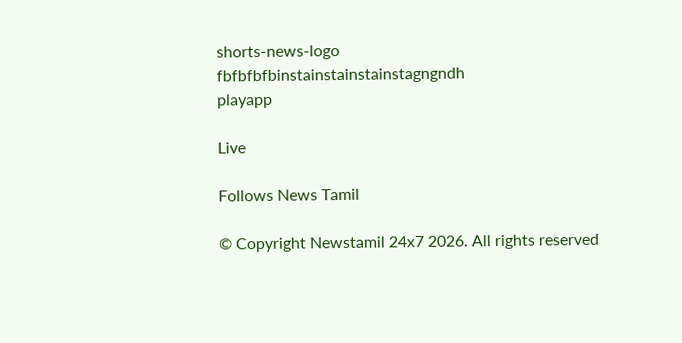shorts-news-logo
fbfbfbfbinstainstainstainstagngndh
playapp

Live

Follows News Tamil

© Copyright Newstamil 24x7 2026. All rights reserved